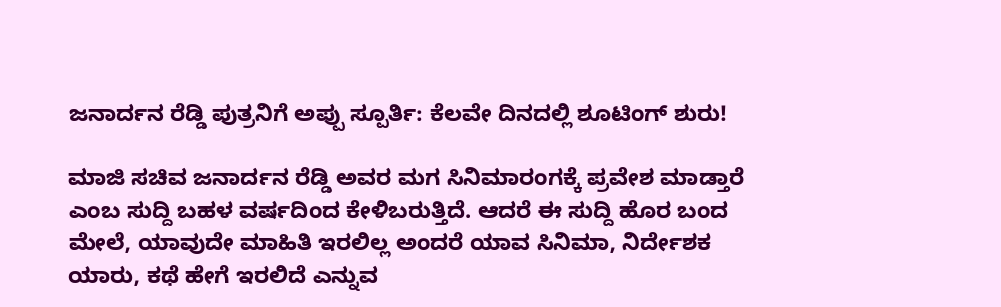ಜನಾರ್ದನ ರೆಡ್ಡಿ ಪುತ್ರನಿಗೆ ಅಪ್ಪು ಸ್ಪೂರ್ತಿ: ಕೆಲವೇ ದಿನದಲ್ಲಿ ಶೂಟಿಂಗ್‌ ಶುರು!

ಮಾಜಿ ಸಚಿವ ಜನಾರ್ದನ ರೆಡ್ಡಿ ಅವರ ಮಗ ಸಿನಿಮಾರಂಗಕ್ಕೆ ಪ್ರವೇಶ ಮಾಡ್ತಾರೆ ಎಂಬ ಸುದ್ದಿ ಬಹಳ ವರ್ಷದಿಂದ ಕೇಳಿಬರುತ್ತಿದೆ. ಆದರೆ ಈ ಸುದ್ದಿ ಹೊರ ಬಂದ ಮೇಲೆ, ಯಾವುದೇ ಮಾಹಿತಿ ಇರಲಿಲ್ಲ ಅಂದರೆ ಯಾವ ಸಿನಿಮಾ, ನಿರ್ದೇಶಕ ಯಾರು, ಕಥೆ ಹೇಗೆ ಇರಲಿದೆ ಎನ್ನುವ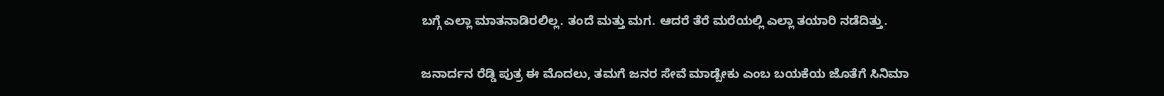ಬಗ್ಗೆ ಎಲ್ಲಾ ಮಾತನಾಡಿರಲಿಲ್ಲ. ತಂದೆ ಮತ್ತು ಮಗ. ಆದರೆ ತೆರೆ ಮರೆಯಲ್ಲಿ ಎಲ್ಲಾ ತಯಾರಿ ನಡೆದಿತ್ತು.

ಜನಾರ್ದನ ರೆಡ್ಡಿ ಪುತ್ರ ಈ ಮೊದಲು, ತಮಗೆ ಜನರ ಸೇವೆ ಮಾಡ್ಬೇಕು ಎಂಬ ಬಯಕೆಯ ಜೊತೆಗೆ ಸಿನಿಮಾ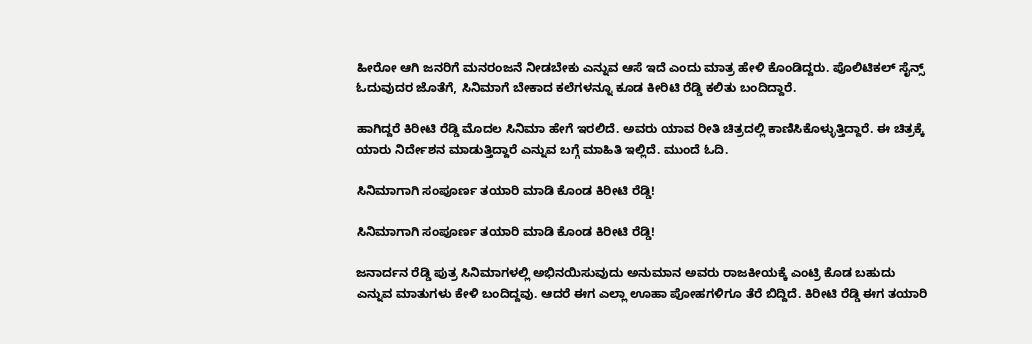ಹೀರೋ ಆಗಿ ಜನರಿಗೆ ಮನರಂಜನೆ ನೀಡಬೇಕು ಎನ್ನುವ ಆಸೆ ಇದೆ ಎಂದು ಮಾತ್ರ ಹೇಳಿ ಕೊಂಡಿದ್ದರು. ಪೊಲಿಟಿಕಲ್‌ ಸೈನ್ಸ್‌ ಓದುವುದರ ಜೊತೆಗೆ, ಸಿನಿಮಾಗೆ ಬೇಕಾದ ಕಲೆಗಳನ್ನೂ ಕೂಡ ಕೀರಿಟಿ ರೆಡ್ಡಿ ಕಲಿತು ಬಂದಿದ್ದಾರೆ.

ಹಾಗಿದ್ದರೆ ಕಿರೀಟಿ ರೆಡ್ಡಿ ಮೊದಲ ಸಿನಿಮಾ ಹೇಗೆ ಇರಲಿದೆ. ಅವರು ಯಾವ ರೀತಿ ಚಿತ್ರದಲ್ಲಿ ಕಾಣಿಸಿಕೊಳ್ಳುತ್ತಿದ್ದಾರೆ. ಈ ಚಿತ್ರಕ್ಕೆ ಯಾರು ನಿರ್ದೇಶನ ಮಾಡುತ್ತಿದ್ದಾರೆ ಎನ್ನುವ ಬಗ್ಗೆ ಮಾಹಿತಿ ಇಲ್ಲಿದೆ. ಮುಂದೆ ಓದಿ.

ಸಿನಿಮಾಗಾಗಿ ಸಂಪೂರ್ಣ ತಯಾರಿ ಮಾಡಿ ಕೊಂಡ ಕಿರೀಟಿ ರೆಡ್ಡಿ!

ಸಿನಿಮಾಗಾಗಿ ಸಂಪೂರ್ಣ ತಯಾರಿ ಮಾಡಿ ಕೊಂಡ ಕಿರೀಟಿ ರೆಡ್ಡಿ!

ಜನಾರ್ದನ ರೆಡ್ಡಿ ಪುತ್ರ ಸಿನಿಮಾಗಳಲ್ಲಿ ಅಭಿನಯಿಸುವುದು ಅನುಮಾನ ಅವರು ರಾಜಕೀಯಕ್ಕೆ ಎಂಟ್ರಿ ಕೊಡ ಬಹುದು ಎನ್ನುವ ಮಾತುಗಳು ಕೇಳಿ ಬಂದಿದ್ದವು. ಆದರೆ ಈಗ ಎಲ್ಲಾ ಊಹಾ ಪೋಹಗಳಿಗೂ ತೆರೆ ಬಿದ್ದಿದೆ. ಕಿರೀಟಿ ರೆಡ್ಡಿ ಈಗ ತಯಾರಿ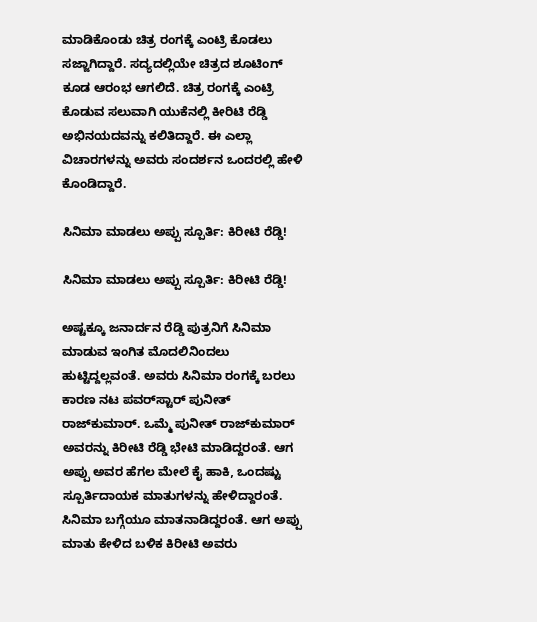ಮಾಡಿಕೊಂಡು ಚಿತ್ರ ರಂಗಕ್ಕೆ ಎಂಟ್ರಿ ಕೊಡಲು ಸಜ್ಜಾಗಿದ್ದಾರೆ. ಸದ್ಯದಲ್ಲಿಯೇ ಚಿತ್ರದ ಶೂಟಿಂಗ್‌ ಕೂಡ ಆರಂಭ ಆಗಲಿದೆ. ಚಿತ್ರ ರಂಗಕ್ಕೆ ಎಂಟ್ರಿ ಕೊಡುವ ಸಲುವಾಗಿ ಯುಕೆನಲ್ಲಿ ಕೀರಿಟಿ ರೆಡ್ಡಿ ಅಭಿನಯದವನ್ನು ಕಲಿತಿದ್ದಾರೆ. ಈ ಎಲ್ಲಾ ವಿಚಾರಗಳನ್ನು ಅವರು ಸಂದರ್ಶನ ಒಂದರಲ್ಲಿ ಹೇಳಿ ಕೊಂಡಿದ್ದಾರೆ.

ಸಿನಿಮಾ ಮಾಡಲು ಅಪ್ಪು ಸ್ಪೂರ್ತಿ: ಕಿರೀಟಿ ರೆಡ್ಡಿ!

ಸಿನಿಮಾ ಮಾಡಲು ಅಪ್ಪು ಸ್ಪೂರ್ತಿ: ಕಿರೀಟಿ ರೆಡ್ಡಿ!

ಅಷ್ಟಕ್ಕೂ ಜನಾರ್ದನ ರೆಡ್ಡಿ ಪುತ್ರನಿಗೆ ಸಿನಿಮಾ ಮಾಡುವ ಇಂಗಿತ ಮೊದಲಿನಿಂದಲು ಹುಟ್ಟಿದ್ದಲ್ಲವಂತೆ. ಅವರು ಸಿನಿಮಾ ರಂಗಕ್ಕೆ ಬರಲು ಕಾರಣ ನಟ ಪವರ್‌ಸ್ಟಾರ್‌ ಪುನೀತ್‌ ರಾಜ್‌ಕುಮಾರ್. ಒಮ್ಮೆ ಪುನೀತ್‌ ರಾಜ್‌ಕುಮಾರ್‌ ಅವರನ್ನು ಕಿರೀಟಿ ರೆಡ್ಡಿ ಭೇಟಿ ಮಾಡಿದ್ದರಂತೆ. ಆಗ ಅಪ್ಪು ಅವರ ಹೆಗಲ ಮೇಲೆ ಕೈ ಹಾಕಿ, ಒಂದಷ್ಟು ಸ್ಪೂರ್ತಿದಾಯಕ ಮಾತುಗಳನ್ನು ಹೇಳಿದ್ದಾರಂತೆ. ಸಿನಿಮಾ ಬಗ್ಗೆಯೂ ಮಾತನಾಡಿದ್ದರಂತೆ. ಆಗ ಅಪ್ಪು ಮಾತು ಕೇಳಿದ ಬಳಿಕ ಕಿರೀಟಿ ಅವರು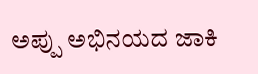ಅಪ್ಪು ಅಭಿನಯದ ಜಾಕಿ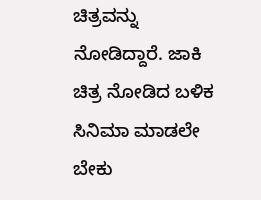ಚಿತ್ರವನ್ನು ನೋಡಿದ್ದಾರೆ. ಜಾಕಿ ಚಿತ್ರ ನೋಡಿದ ಬಳಿಕ ಸಿನಿಮಾ ಮಾಡಲೇ ಬೇಕು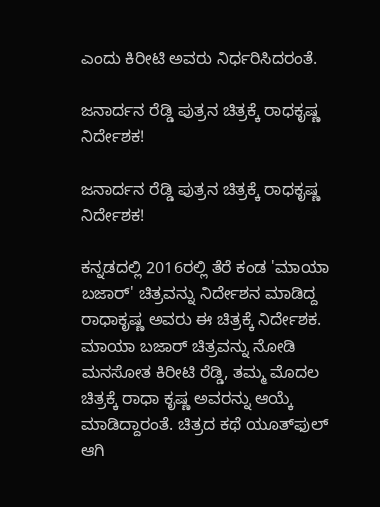ಎಂದು ಕಿರೀಟಿ ಅವರು ನಿರ್ಧರಿಸಿದರಂತೆ.

ಜನಾರ್ದನ ರೆಡ್ಡಿ ಪುತ್ರನ ಚಿತ್ರಕ್ಕೆ ರಾಧಕೃಷ್ಣ ನಿರ್ದೇಶಕ!

ಜನಾರ್ದನ ರೆಡ್ಡಿ ಪುತ್ರನ ಚಿತ್ರಕ್ಕೆ ರಾಧಕೃಷ್ಣ ನಿರ್ದೇಶಕ!

ಕನ್ನಡದಲ್ಲಿ 2016ರಲ್ಲಿ ತೆರೆ ಕಂಡ 'ಮಾಯಾ ಬಜಾರ್' ಚಿತ್ರವನ್ನು ನಿರ್ದೇಶನ ಮಾಡಿದ್ದ ರಾಧಾಕೃಷ್ಣ ಅವರು ಈ ಚಿತ್ರಕ್ಕೆ ನಿರ್ದೇಶಕ. ಮಾಯಾ ಬಜಾರ್ ಚಿತ್ರವನ್ನು ನೋಡಿ ಮನಸೋತ ಕಿರೀಟಿ ರೆಡ್ಡಿ, ತಮ್ಮ ಮೊದಲ ಚಿತ್ರಕ್ಕೆ ರಾಧಾ ಕೃಷ್ಣ ಅವರನ್ನು ಆಯ್ಕೆ ಮಾಡಿದ್ದಾರಂತೆ. ಚಿತ್ರದ ಕಥೆ ಯೂತ್‌ಫುಲ್‌ ಆಗಿ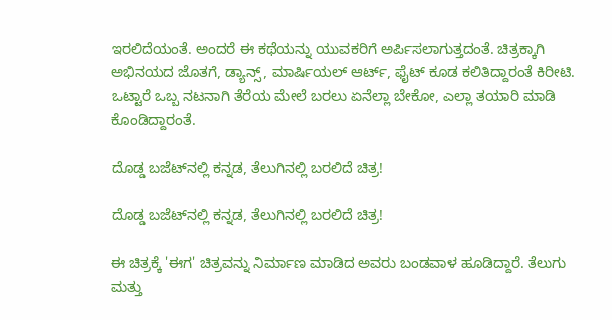ಇರಲಿದೆಯಂತೆ. ಅಂದರೆ ಈ ಕಥೆಯನ್ನು ಯುವಕರಿಗೆ ಅರ್ಪಿಸಲಾಗುತ್ತದಂತೆ. ಚಿತ್ರಕ್ಕಾಗಿ ಅಭಿನಯದ ಜೊತಗೆ, ಡ್ಯಾನ್ಸ್, ಮಾರ್ಷಿಯಲ್‌ ಆರ್ಟ್, ಫೈಟ್‌ ಕೂಡ ಕಲಿತಿದ್ದಾರಂತೆ ಕಿರೀಟಿ. ಒಟ್ಟಾರೆ ಒಬ್ಬ ನಟನಾಗಿ ತೆರೆಯ ಮೇಲೆ ಬರಲು ಏನೆಲ್ಲಾ ಬೇಕೋ, ಎಲ್ಲಾ ತಯಾರಿ ಮಾಡಿ ಕೊಂಡಿದ್ದಾರಂತೆ.

ದೊಡ್ಡ ಬಜೆಟ್‌ನಲ್ಲಿ ಕನ್ನಡ, ತೆಲುಗಿನಲ್ಲಿ ಬರಲಿದೆ ಚಿತ್ರ!

ದೊಡ್ಡ ಬಜೆಟ್‌ನಲ್ಲಿ ಕನ್ನಡ, ತೆಲುಗಿನಲ್ಲಿ ಬರಲಿದೆ ಚಿತ್ರ!

ಈ ಚಿತ್ರಕ್ಕೆ 'ಈಗ' ಚಿತ್ರವನ್ನು ನಿರ್ಮಾಣ ಮಾಡಿದ ಅವರು ಬಂಡವಾಳ ಹೂಡಿದ್ದಾರೆ. ತೆಲುಗು ಮತ್ತು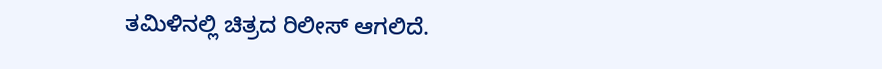ತಮಿಳಿನಲ್ಲಿ ಚಿತ್ರದ ರಿಲೀಸ್ ಆಗಲಿದೆ.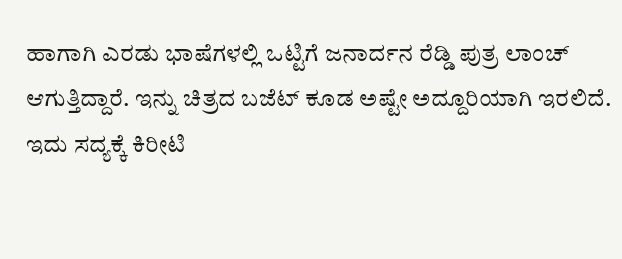ಹಾಗಾಗಿ ಎರಡು ಭಾಷೆಗಳಲ್ಲಿ ಒಟ್ಟಿಗೆ ಜನಾರ್ದನ ರೆಡ್ಡಿ ಪುತ್ರ ಲಾಂಚ್ ಆಗುತ್ತಿದ್ದಾರೆ. ಇನ್ನು ಚಿತ್ರದ ಬಜೆಟ್ ಕೂಡ ಅಷ್ಟೇ ಅದ್ದೂರಿಯಾಗಿ ಇರಲಿದೆ. ಇದು ಸದ್ಯಕ್ಕೆ ಕಿರೀಟಿ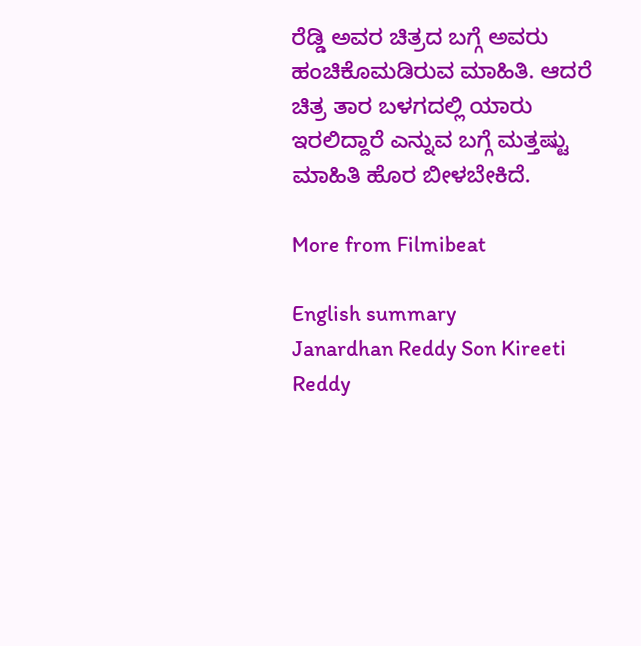ರೆಡ್ಡಿ ಅವರ ಚಿತ್ರದ ಬಗ್ಗೆ ಅವರು ಹಂಚಿಕೊಮಡಿರುವ ಮಾಹಿತಿ. ಆದರೆ ಚಿತ್ರ ತಾರ ಬಳಗದಲ್ಲಿ ಯಾರು ಇರಲಿದ್ದಾರೆ ಎನ್ನುವ ಬಗ್ಗೆ ಮತ್ತಷ್ಟು ಮಾಹಿತಿ ಹೊರ ಬೀಳಬೇಕಿದೆ.

More from Filmibeat

English summary
Janardhan Reddy Son Kireeti Reddy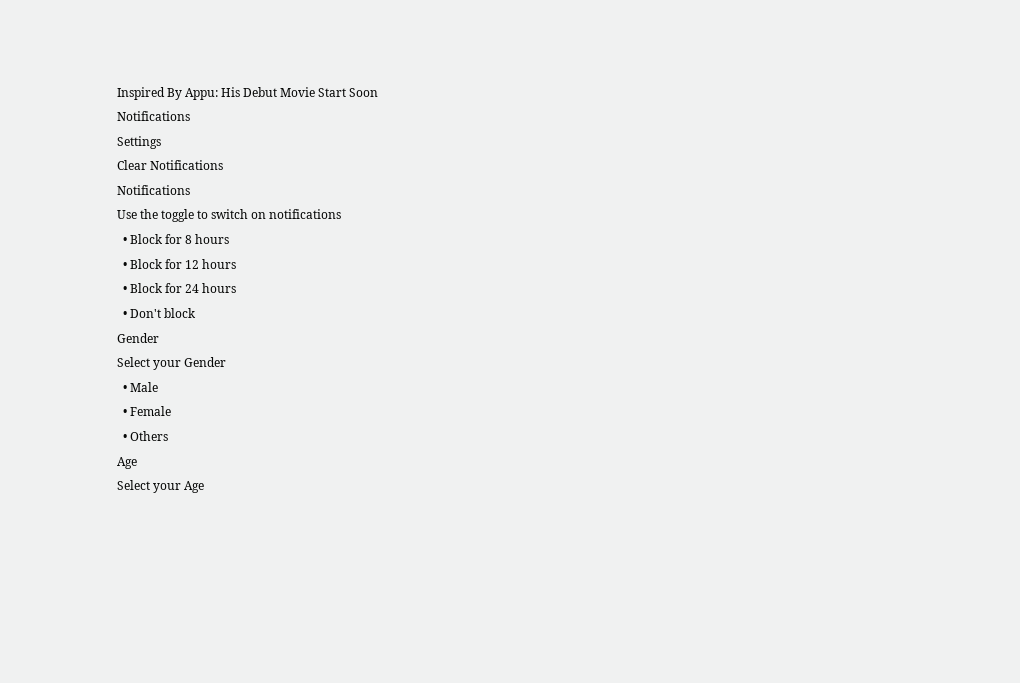Inspired By Appu: His Debut Movie Start Soon
Notifications
Settings
Clear Notifications
Notifications
Use the toggle to switch on notifications
  • Block for 8 hours
  • Block for 12 hours
  • Block for 24 hours
  • Don't block
Gender
Select your Gender
  • Male
  • Female
  • Others
Age
Select your Age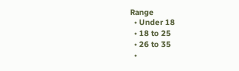Range
  • Under 18
  • 18 to 25
  • 26 to 35
  •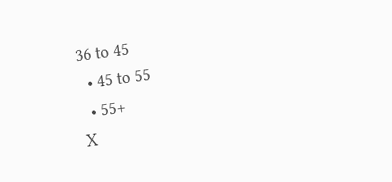36 to 45
  • 45 to 55
  • 55+
X